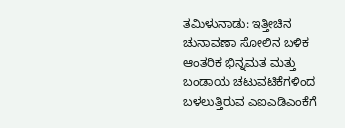ತಮಿಳುನಾಡು: ಇತ್ತೀಚಿನ ಚುನಾವಣಾ ಸೋಲಿನ ಬಳಿಕ ಆಂತರಿಕ ಭಿನ್ನಮತ ಮತ್ತು ಬಂಡಾಯ ಚಟುವಟಿಕೆಗಳಿಂದ ಬಳಲುತ್ತಿರುವ ಎಐಎಡಿಎಂಕೆಗೆ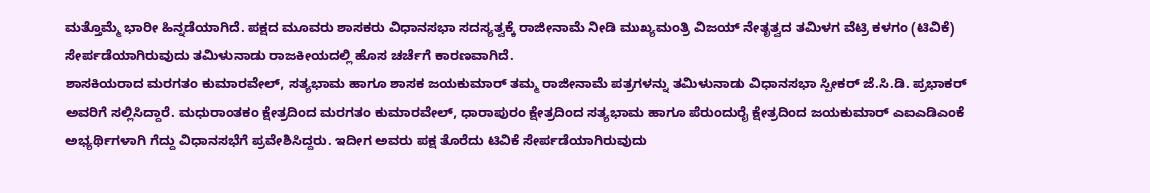ಮತ್ತೊಮ್ಮೆ ಭಾರೀ ಹಿನ್ನಡೆಯಾಗಿದೆ. ಪಕ್ಷದ ಮೂವರು ಶಾಸಕರು ವಿಧಾನಸಭಾ ಸದಸ್ಯತ್ವಕ್ಕೆ ರಾಜೀನಾಮೆ ನೀಡಿ ಮುಖ್ಯಮಂತ್ರಿ ವಿಜಯ್ ನೇತೃತ್ವದ ತಮಿಳಗ ವೆಟ್ರಿ ಕಳಗಂ (ಟಿವಿಕೆ) ಸೇರ್ಪಡೆಯಾಗಿರುವುದು ತಮಿಳುನಾಡು ರಾಜಕೀಯದಲ್ಲಿ ಹೊಸ ಚರ್ಚೆಗೆ ಕಾರಣವಾಗಿದೆ.
ಶಾಸಕಿಯರಾದ ಮರಗತಂ ಕುಮಾರವೇಲ್, ಸತ್ಯಭಾಮ ಹಾಗೂ ಶಾಸಕ ಜಯಕುಮಾರ್ ತಮ್ಮ ರಾಜೀನಾಮೆ ಪತ್ರಗಳನ್ನು ತಮಿಳುನಾಡು ವಿಧಾನಸಭಾ ಸ್ಪೀಕರ್ ಜೆ.ಸಿ.ಡಿ. ಪ್ರಭಾಕರ್ ಅವರಿಗೆ ಸಲ್ಲಿಸಿದ್ದಾರೆ. ಮಧುರಾಂತಕಂ ಕ್ಷೇತ್ರದಿಂದ ಮರಗತಂ ಕುಮಾರವೇಲ್, ಧಾರಾಪುರಂ ಕ್ಷೇತ್ರದಿಂದ ಸತ್ಯಭಾಮ ಹಾಗೂ ಪೆರುಂದುರೈ ಕ್ಷೇತ್ರದಿಂದ ಜಯಕುಮಾರ್ ಎಐಎಡಿಎಂಕೆ ಅಭ್ಯರ್ಥಿಗಳಾಗಿ ಗೆದ್ದು ವಿಧಾನಸಭೆಗೆ ಪ್ರವೇಶಿಸಿದ್ದರು. ಇದೀಗ ಅವರು ಪಕ್ಷ ತೊರೆದು ಟಿವಿಕೆ ಸೇರ್ಪಡೆಯಾಗಿರುವುದು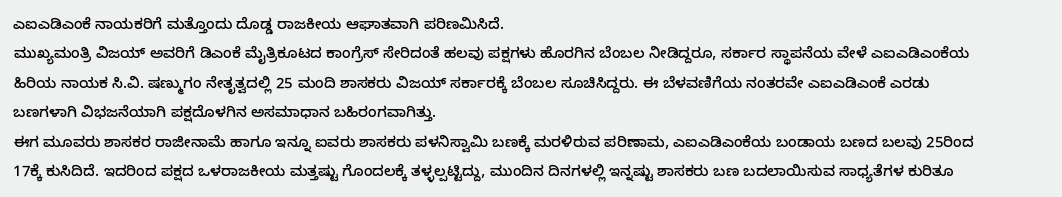ಎಐಎಡಿಎಂಕೆ ನಾಯಕರಿಗೆ ಮತ್ತೊಂದು ದೊಡ್ಡ ರಾಜಕೀಯ ಆಘಾತವಾಗಿ ಪರಿಣಮಿಸಿದೆ.
ಮುಖ್ಯಮಂತ್ರಿ ವಿಜಯ್ ಅವರಿಗೆ ಡಿಎಂಕೆ ಮೈತ್ರಿಕೂಟದ ಕಾಂಗ್ರೆಸ್ ಸೇರಿದಂತೆ ಹಲವು ಪಕ್ಷಗಳು ಹೊರಗಿನ ಬೆಂಬಲ ನೀಡಿದ್ದರೂ, ಸರ್ಕಾರ ಸ್ಥಾಪನೆಯ ವೇಳೆ ಎಐಎಡಿಎಂಕೆಯ ಹಿರಿಯ ನಾಯಕ ಸಿ.ವಿ. ಷಣ್ಮುಗಂ ನೇತೃತ್ವದಲ್ಲಿ 25 ಮಂದಿ ಶಾಸಕರು ವಿಜಯ್ ಸರ್ಕಾರಕ್ಕೆ ಬೆಂಬಲ ಸೂಚಿಸಿದ್ದರು. ಈ ಬೆಳವಣಿಗೆಯ ನಂತರವೇ ಎಐಎಡಿಎಂಕೆ ಎರಡು ಬಣಗಳಾಗಿ ವಿಭಜನೆಯಾಗಿ ಪಕ್ಷದೊಳಗಿನ ಅಸಮಾಧಾನ ಬಹಿರಂಗವಾಗಿತ್ತು.
ಈಗ ಮೂವರು ಶಾಸಕರ ರಾಜೀನಾಮೆ ಹಾಗೂ ಇನ್ನೂ ಐವರು ಶಾಸಕರು ಪಳನಿಸ್ವಾಮಿ ಬಣಕ್ಕೆ ಮರಳಿರುವ ಪರಿಣಾಮ, ಎಐಎಡಿಎಂಕೆಯ ಬಂಡಾಯ ಬಣದ ಬಲವು 25ರಿಂದ 17ಕ್ಕೆ ಕುಸಿದಿದೆ. ಇದರಿಂದ ಪಕ್ಷದ ಒಳರಾಜಕೀಯ ಮತ್ತಷ್ಟು ಗೊಂದಲಕ್ಕೆ ತಳ್ಳಲ್ಪಟ್ಟಿದ್ದು, ಮುಂದಿನ ದಿನಗಳಲ್ಲಿ ಇನ್ನಷ್ಟು ಶಾಸಕರು ಬಣ ಬದಲಾಯಿಸುವ ಸಾಧ್ಯತೆಗಳ ಕುರಿತೂ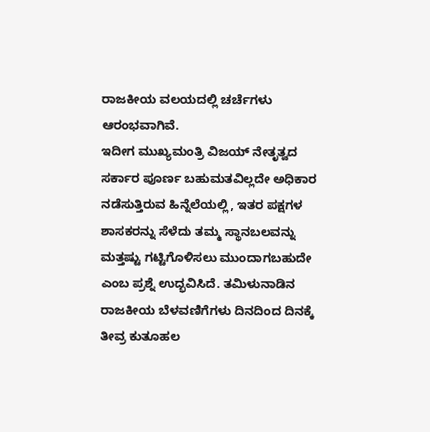ರಾಜಕೀಯ ವಲಯದಲ್ಲಿ ಚರ್ಚೆಗಳು ಆರಂಭವಾಗಿವೆ.
ಇದೀಗ ಮುಖ್ಯಮಂತ್ರಿ ವಿಜಯ್ ನೇತೃತ್ವದ ಸರ್ಕಾರ ಪೂರ್ಣ ಬಹುಮತವಿಲ್ಲದೇ ಅಧಿಕಾರ ನಡೆಸುತ್ತಿರುವ ಹಿನ್ನೆಲೆಯಲ್ಲಿ, ಇತರ ಪಕ್ಷಗಳ ಶಾಸಕರನ್ನು ಸೆಳೆದು ತಮ್ಮ ಸ್ಥಾನಬಲವನ್ನು ಮತ್ತಷ್ಟು ಗಟ್ಟಿಗೊಳಿಸಲು ಮುಂದಾಗಬಹುದೇ ಎಂಬ ಪ್ರಶ್ನೆ ಉದ್ಭವಿಸಿದೆ. ತಮಿಳುನಾಡಿನ ರಾಜಕೀಯ ಬೆಳವಣಿಗೆಗಳು ದಿನದಿಂದ ದಿನಕ್ಕೆ ತೀವ್ರ ಕುತೂಹಲ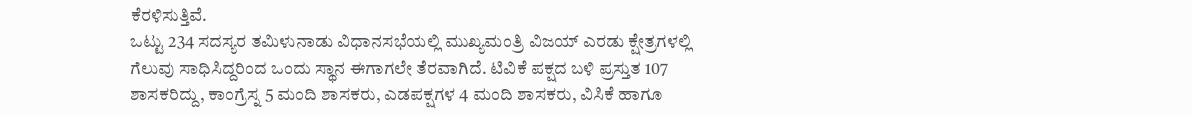ಕೆರಳಿಸುತ್ತಿವೆ.
ಒಟ್ಟು 234 ಸದಸ್ಯರ ತಮಿಳುನಾಡು ವಿಧಾನಸಭೆಯಲ್ಲಿ ಮುಖ್ಯಮಂತ್ರಿ ವಿಜಯ್ ಎರಡು ಕ್ಷೇತ್ರಗಳಲ್ಲಿ ಗೆಲುವು ಸಾಧಿಸಿದ್ದರಿಂದ ಒಂದು ಸ್ಥಾನ ಈಗಾಗಲೇ ತೆರವಾಗಿದೆ. ಟಿವಿಕೆ ಪಕ್ಷದ ಬಳಿ ಪ್ರಸ್ತುತ 107 ಶಾಸಕರಿದ್ದು, ಕಾಂಗ್ರೆಸ್ನ 5 ಮಂದಿ ಶಾಸಕರು, ಎಡಪಕ್ಷಗಳ 4 ಮಂದಿ ಶಾಸಕರು, ವಿಸಿಕೆ ಹಾಗೂ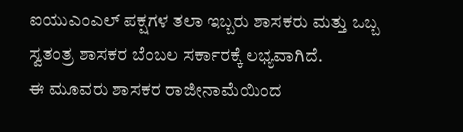ಐಯುಎಂಎಲ್ ಪಕ್ಷಗಳ ತಲಾ ಇಬ್ಬರು ಶಾಸಕರು ಮತ್ತು ಒಬ್ಬ ಸ್ವತಂತ್ರ ಶಾಸಕರ ಬೆಂಬಲ ಸರ್ಕಾರಕ್ಕೆ ಲಭ್ಯವಾಗಿದೆ.
ಈ ಮೂವರು ಶಾಸಕರ ರಾಜೀನಾಮೆಯಿಂದ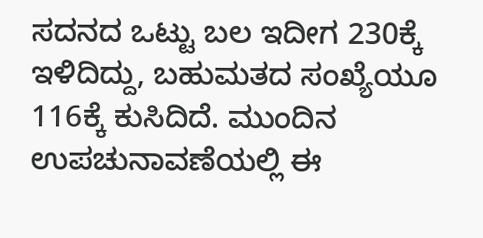ಸದನದ ಒಟ್ಟು ಬಲ ಇದೀಗ 230ಕ್ಕೆ ಇಳಿದಿದ್ದು, ಬಹುಮತದ ಸಂಖ್ಯೆಯೂ 116ಕ್ಕೆ ಕುಸಿದಿದೆ. ಮುಂದಿನ ಉಪಚುನಾವಣೆಯಲ್ಲಿ ಈ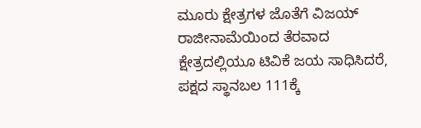ಮೂರು ಕ್ಷೇತ್ರಗಳ ಜೊತೆಗೆ ವಿಜಯ್ ರಾಜೀನಾಮೆಯಿಂದ ತೆರವಾದ ಕ್ಷೇತ್ರದಲ್ಲಿಯೂ ಟಿವಿಕೆ ಜಯ ಸಾಧಿಸಿದರೆ, ಪಕ್ಷದ ಸ್ಥಾನಬಲ 111ಕ್ಕೆ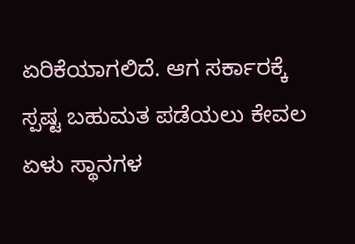ಏರಿಕೆಯಾಗಲಿದೆ. ಆಗ ಸರ್ಕಾರಕ್ಕೆ ಸ್ಪಷ್ಟ ಬಹುಮತ ಪಡೆಯಲು ಕೇವಲ ಏಳು ಸ್ಥಾನಗಳ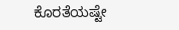ಕೊರತೆಯಷ್ಟೇ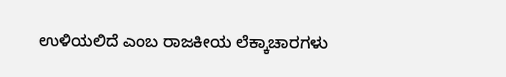ಉಳಿಯಲಿದೆ ಎಂಬ ರಾಜಕೀಯ ಲೆಕ್ಕಾಚಾರಗಳು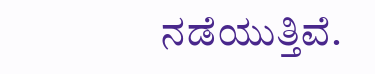ನಡೆಯುತ್ತಿವೆ.